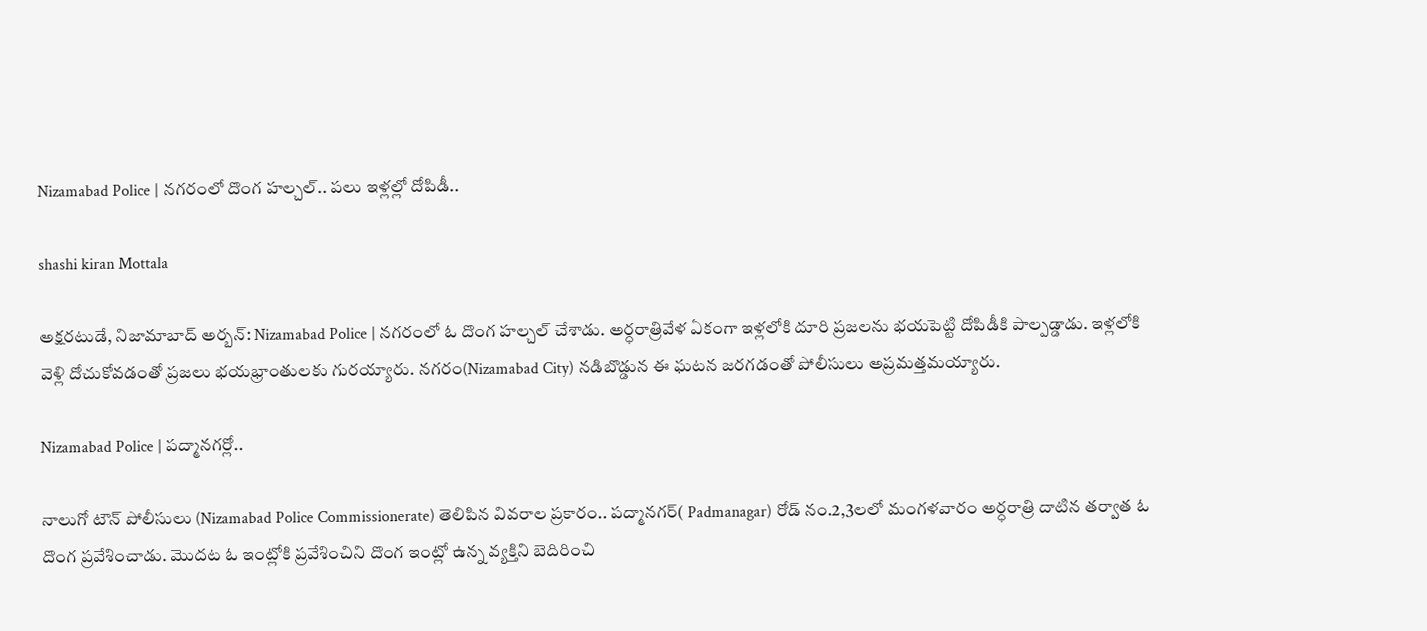Nizamabad Police | నగరంలో దొంగ హల్చల్.. పలు ఇళ్లల్లో దోపిడీ..

shashi kiran Mottala

అక్షరటుడే, నిజామాబాద్ అర్బన్: Nizamabad Police | నగరంలో ఓ దొంగ హల్చల్ చేశాడు. అర్ధరాత్రివేళ ఏకంగా ఇళ్లలోకి దూరి ప్రజలను భయపెట్టి దోపిడీకి పాల్పడ్డాడు. ఇళ్లలోకి వెళ్లి దోచుకోవడంతో ప్రజలు భయభ్రాంతులకు గురయ్యారు. నగరం(Nizamabad City) నడిబొడ్డున ఈ ఘటన జరగడంతో పోలీసులు అప్రమత్తమయ్యారు.

Nizamabad Police | పద్మానగర్లో..

నాలుగో టౌన్ పోలీసులు (Nizamabad Police Commissionerate) తెలిపిన వివరాల ప్రకారం.. పద్మానగర్( Padmanagar) రోడ్ నం.2,3లలో మంగళవారం అర్ధరాత్రి దాటిన తర్వాత ఓ దొంగ ప్రవేశించాడు. మొదట ఓ ఇంట్లోకి ప్రవేశించిని దొంగ ఇంట్లో ఉన్న వ్యక్తిని బెదిరించి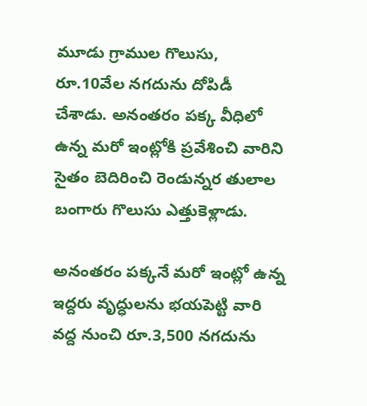మూడు గ్రాముల గొలుసు, రూ.10వేల నగదును దోపిడీ చేశాడు. అనంతరం పక్క వీధిలో ఉన్న మరో ఇంట్లోకి ప్రవేశించి వారిని సైతం బెదిరించి రెండున్నర తులాల బంగారు గొలుసు ఎత్తుకెళ్లాడు.

అనంతరం పక్కనే మరో ఇంట్లో ఉన్న ఇద్దరు వృద్ధులను భయపెట్టి వారి వద్ద నుంచి రూ.3,500 నగదును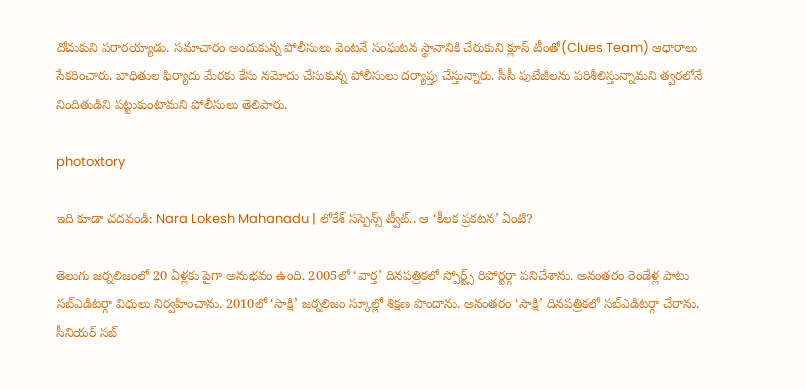దోచుకుని పరారయ్యాడు. సమాచారం అందుకున్న పోలీసులు వెంటనే సంఘటన స్థానానికి చేరుకుని క్లూస్ టీంతో(Clues Team) ఆధారాలు సేకరించారు. బాధితుల ఫిర్యాదు మేరకు కేసు నమోదు చేసుకున్న పోలీసులు దర్యాప్తు చేస్తున్నారు. సీసీ పుటేజీలను పరిశీలిస్తున్నామని త్వరలోనే నిందితుడిని పట్టుకుంటామని పోలీసులు తెలిపారు.

photoxtory

ఇది కూడా చదవండి: Nara Lokesh Mahanadu | లోకేశ్ సస్పెన్స్ ట్వీట్.. ఆ ‘కీలక ప్రకటన’ ఏంటి?

తెలుగు జర్నలిజంలో 20 ఏళ్లకు పైగా అనుభవం ఉంది. 2005లో ‘వార్త’ దినపత్రికలో స్పోర్ట్స్ రిపోర్టర్గా పనిచేశాను. అనంతరం రెండేళ్ల పాటు సబ్ఎడిటర్గా విధులు నిర్వహించాను. 2010లో ‘సాక్షి’ జర్నలిజం స్కూల్లో శిక్షణ పొందాను. అనంతరం ‘సాక్షి’ దినపత్రికలో సబ్ఎడిటర్గా చేరాను. సీనియర్ సబ్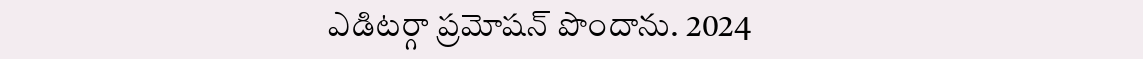ఎడిటర్గా ప్రమోషన్ పొందాను. 2024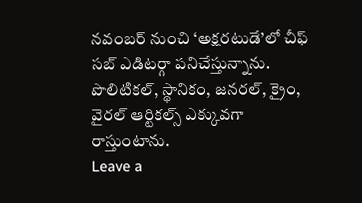నవంబర్ నుంచి ‘అక్షరటుడే’లో చీఫ్ సబ్ ఎడిటర్గా పనిచేస్తున్నాను. పొలిటికల్, స్థానికం, జనరల్, క్రైం, వైరల్ ఆర్టికల్స్ ఎక్కువగా రాస్తుంటాను.
Leave a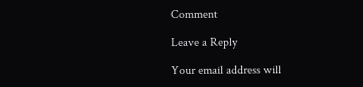Comment

Leave a Reply

Your email address will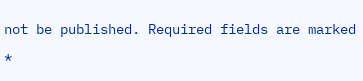not be published. Required fields are marked *